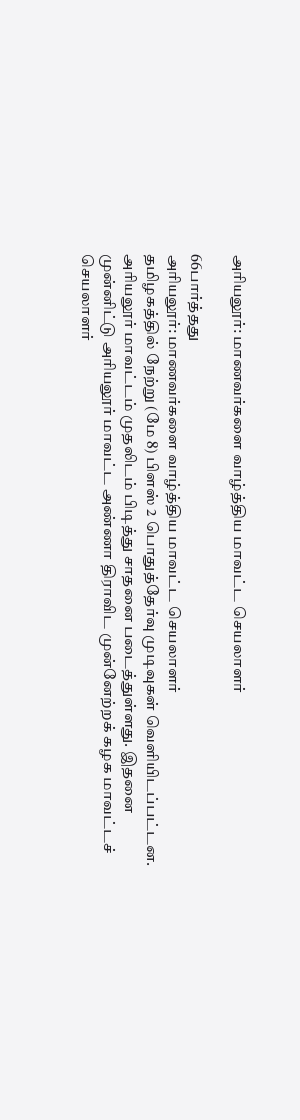அரியலூர்: மாணவர்களை வாழ்த்திய மாவட்ட செயலாளர்

66பார்த்தது
அரியலூர்: மாணவர்களை வாழ்த்திய மாவட்ட செயலாளர்
தமிழகத்தில் நேற்று (மே 8) பிளஸ் 2 பொதுத்தேர்வு முடிவுகள் வெளியிடப்பட்டன. அரியலூர் மாவட்டம் முதலிடம் பிடித்து சாதனை படைத்துள்ளது. இதனை முன்னிட்டு அரியலூர் மாவட்ட அண்ணா திராவிட முன்னேற்றக் கழக மாவட்டச் செயலாளர்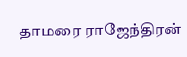தாமரை ராஜேந்திரன்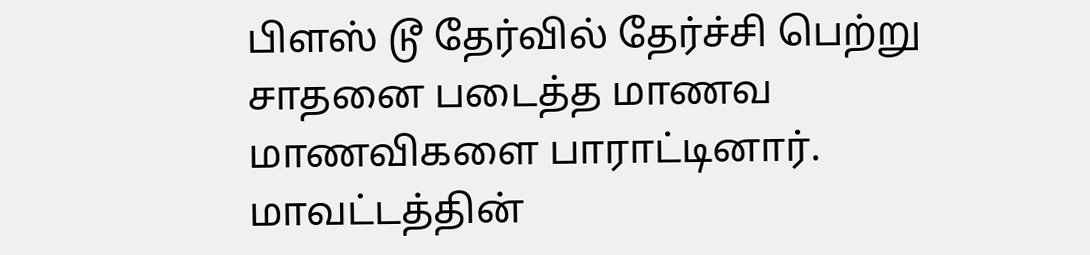பிளஸ் டூ தேர்வில் தேர்ச்சி பெற்று சாதனை படைத்த மாணவ மாணவிகளை பாராட்டினார். மாவட்டத்தின்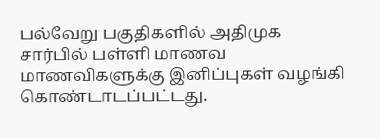பல்வேறு பகுதிகளில் அதிமுக சார்பில் பள்ளி மாணவ மாணவிகளுக்கு இனிப்புகள் வழங்கி கொண்டாடப்பட்டது.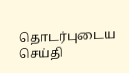தொடர்புடைய செய்தி